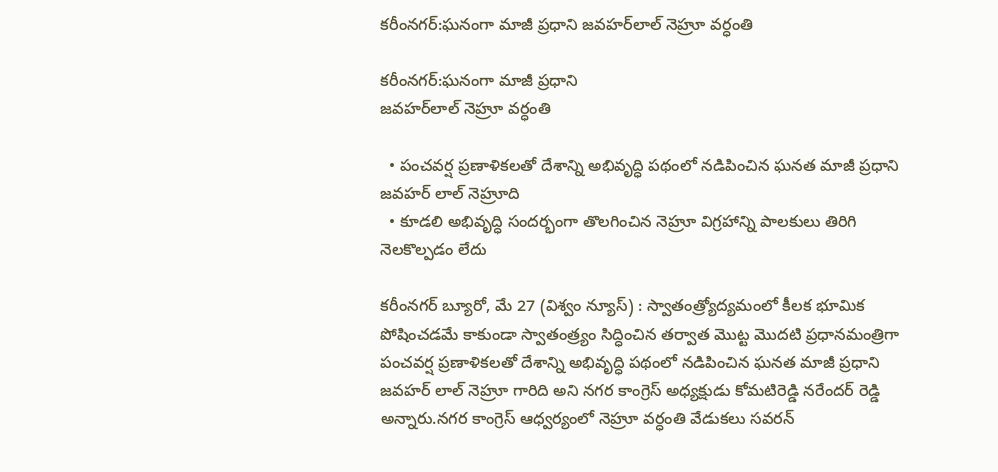కరీంనగర్:ఘనంగా మాజీ ప్రధాని జవహర్‌లాల్ నెహ్రూ వర్ధంతి

కరీంనగర్:ఘనంగా మాజీ ప్రధాని
జవహర్‌లాల్ నెహ్రూ వర్ధంతి

  • పంచవర్ష ప్రణాళికలతో దేశాన్ని అభివృద్ధి పథంలో నడిపించిన ఘనత మాజీ ప్రధాని జవహర్ లాల్ నెహ్రూది
  • కూడలి అభివృద్ధి సందర్భంగా తొలగించిన నెహ్రూ విగ్రహాన్ని పాలకులు తిరిగి నెలకొల్పడం లేదు

కరీంనగర్ బ్యూరో, మే 27 (విశ్వం న్యూస్) : స్వాతంత్ర్యోద్యమంలో కీలక భూమిక పోషించడమే కాకుండా స్వాతంత్ర్యం సిద్ధించిన తర్వాత మొట్ట మొదటి ప్రధానమంత్రిగా పంచవర్ష ప్రణాళికలతో దేశాన్ని అభివృద్ధి పథంలో నడిపించిన ఘనత మాజీ ప్రధాని జవహర్ లాల్ నెహ్రూ గారిది అని నగర కాంగ్రెస్ అధ్యక్షుడు కోమటిరెడ్డి నరేందర్ రెడ్డి అన్నారు.నగర కాంగ్రెస్ ఆధ్వర్యంలో నెహ్రూ వర్ధంతి వేడుకలు సవరన్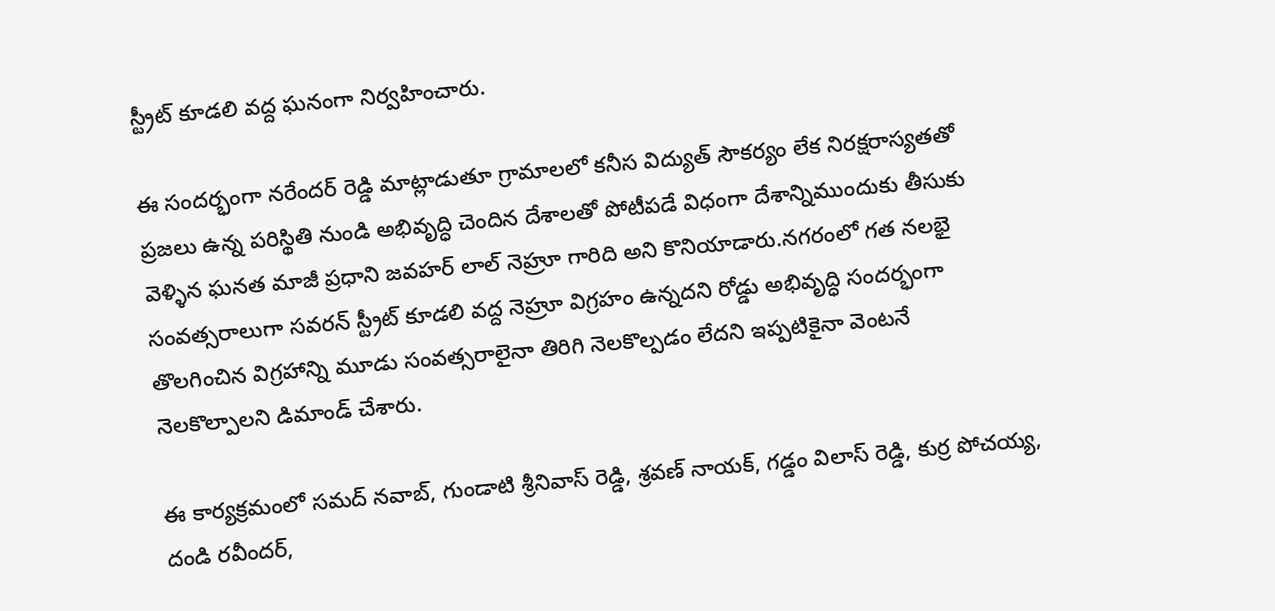స్ట్రీట్ కూడలి వద్ద ఘనంగా నిర్వహించారు.

ఈ సందర్భంగా నరేందర్ రెడ్డి మాట్లాడుతూ గ్రామాలలో కనీస విద్యుత్ సౌకర్యం లేక నిరక్షరాస్యతతో ప్రజలు ఉన్న పరిస్థితి నుండి అభివృద్ధి చెందిన దేశాలతో పోటీపడే విధంగా దేశాన్నిముందుకు తీసుకు వెళ్ళిన ఘనత మాజీ ప్రధాని జవహర్ లాల్ నెహ్రూ గారిది అని కొనియాడారు.నగరంలో గత నలభై సంవత్సరాలుగా సవరన్ స్ట్రీట్ కూడలి వద్ద నెహ్రూ విగ్రహం ఉన్నదని రోడ్డు అభివృద్ధి సందర్భంగా తొలగించిన విగ్రహాన్ని మూడు సంవత్సరాలైనా తిరిగి నెలకొల్పడం లేదని ఇప్పటికైనా వెంటనే నెలకొల్పాలని డిమాండ్ చేశారు.

ఈ కార్యక్రమంలో సమద్ నవాబ్, గుండాటి శ్రీనివాస్ రెడ్డి, శ్రవణ్ నాయక్, గడ్డం విలాస్ రెడ్డి, కుర్ర పోచయ్య, దండి రవీందర్,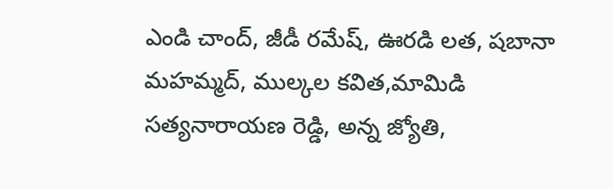ఎండి చాంద్, జీడీ రమేష్, ఊరడి లత, షబానా మహమ్మద్, ముల్కల కవిత,మామిడి సత్యనారాయణ రెడ్డి, అన్న జ్యోతి,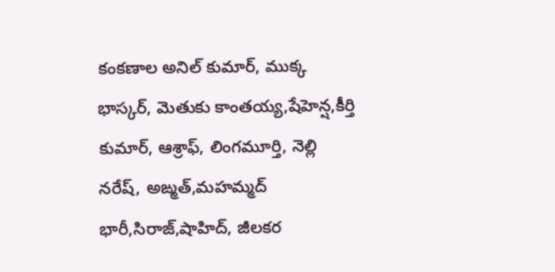కంకణాల అనిల్ కుమార్, ముక్క భాస్కర్, మెతుకు కాంతయ్య,షేహెన్ష,కీర్తి కుమార్, ఆశ్రాఫ్, లింగమూర్తి, నెల్లి నరేష్, అఙ్మత్,మహమ్మద్ భారీ,సిరాజ్,షాహిద్, జీలకర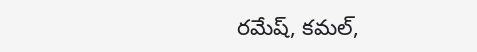రమేష్, కమల్,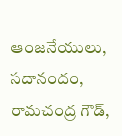ఆంజనేయులు, సదానందం, రామచంద్ర గౌడ్,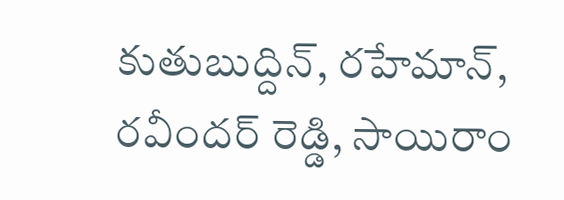కుతుబుద్దిన్, రహేమాన్, రవీందర్ రెడ్డి, సాయిరాం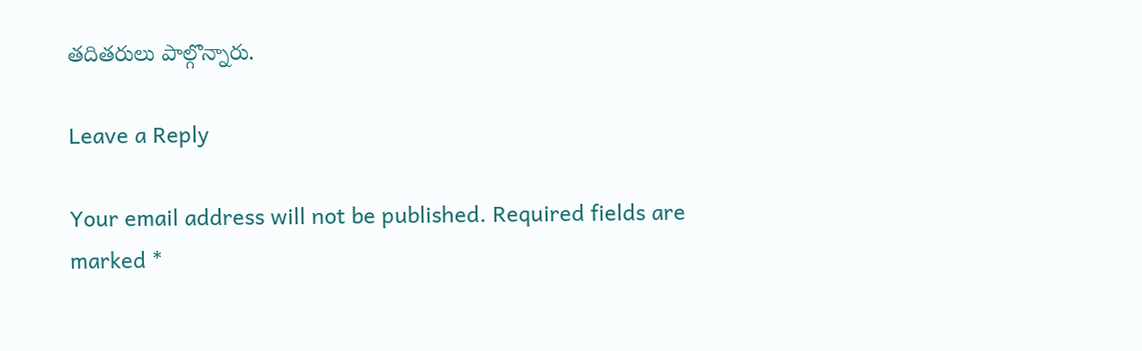తదితరులు పాల్గొన్నారు.

Leave a Reply

Your email address will not be published. Required fields are marked *